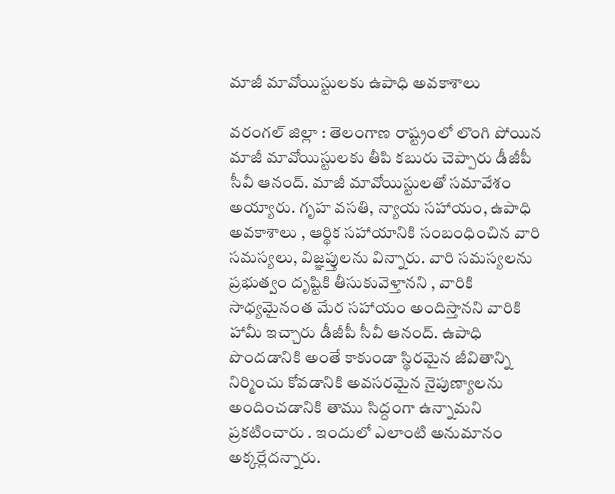మాజీ మావోయిస్టులకు ఉపాధి అవకాశాలు

వరంగల్ జిల్లా : తెలంగాణ రాష్ట్రంలో లొంగి పోయిన మాజీ మావోయిస్టులకు తీపి కబురు చెప్పారు డీజీపీ సీవీ ఆనంద్. మాజీ మావోయిస్టులతో సమావేశం అయ్యారు. గృహ వసతి, న్యాయ సహాయం, ఉపాధి అవకాశాలు , ఆర్థిక సహాయానికి సంబంధించిన వారి సమస్యలు, విజ్ఞప్తులను విన్నారు. వారి సమస్యలను ప్రభుత్వం దృష్టికి తీసుకువెళ్తానని , వారికి సాధ్యమైనంత మేర సహాయం అందిస్తానని వారికి హామీ ఇచ్చారు డీజీపీ సీవీ ఆనంద్. ఉపాధి పొందడానికి అంతే కాకుండా స్థిరమైన జీవితాన్ని నిర్మించు కోవడానికి అవసరమైన నైపుణ్యాలను అందించడానికి తాము సిద్దంగా ఉన్నామని ప్రకటించారు . ఇందులో ఎలాంటి అనుమానం అక్కర్లేదన్నారు.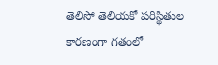తెలిసో తెలియకో పరిస్థితుల కారణంగా గతంలో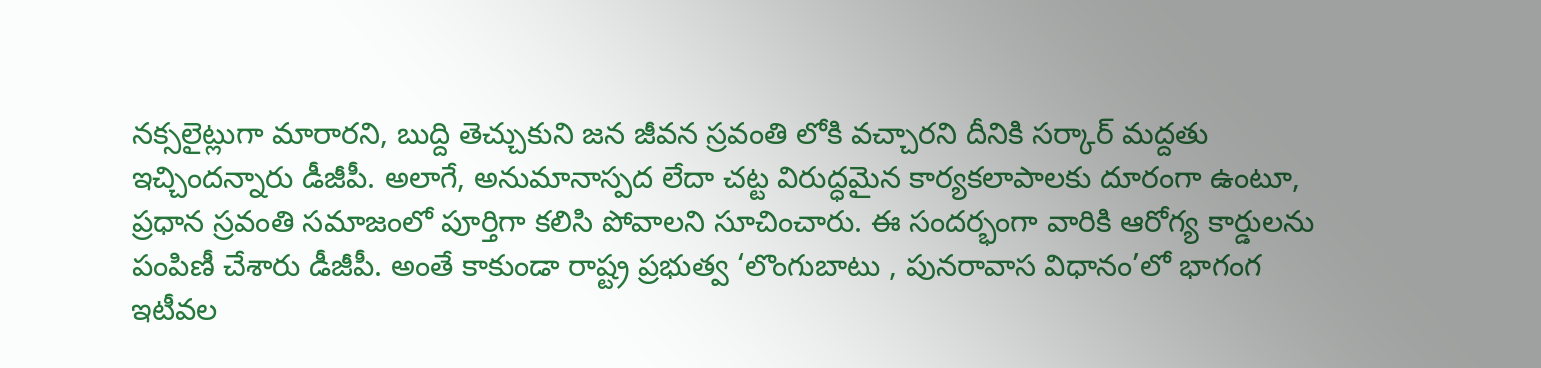నక్సలైట్లుగా మారారని, బుద్ది తెచ్చుకుని జన జీవన స్రవంతి లోకి వచ్చారని దీనికి సర్కార్ మద్దతు ఇచ్చిందన్నారు డీజీపీ. అలాగే, అనుమానాస్పద లేదా చట్ట విరుద్ధమైన కార్యకలాపాలకు దూరంగా ఉంటూ, ప్రధాన స్రవంతి సమాజంలో పూర్తిగా కలిసి పోవాలని సూచించారు. ఈ సందర్భంగా వారికి ఆరోగ్య కార్డులను పంపిణీ చేశారు డీజీపీ. అంతే కాకుండా రాష్ట్ర ప్రభుత్వ ‘లొంగుబాటు , పునరావాస విధానం’లో భాగంగ ఇటీవల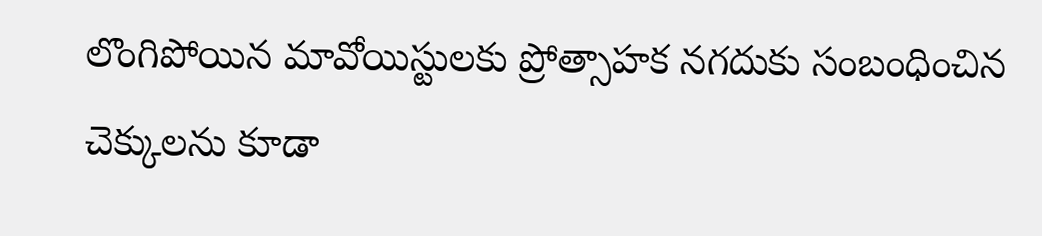లొంగిపోయిన మావోయిస్టులకు ప్రోత్సాహక నగదుకు సంబంధించిన చెక్కులను కూడా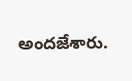అందజేశారు.